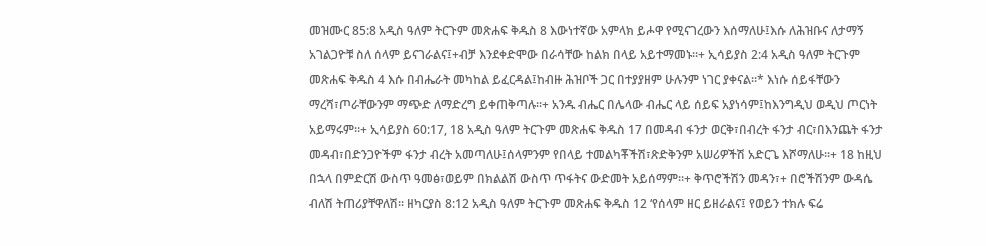መዝሙር 85:8 አዲስ ዓለም ትርጉም መጽሐፍ ቅዱስ 8 እውነተኛው አምላክ ይሖዋ የሚናገረውን እሰማለሁ፤እሱ ለሕዝቡና ለታማኝ አገልጋዮቹ ስለ ሰላም ይናገራልና፤+ብቻ እንደቀድሞው በራሳቸው ከልክ በላይ አይተማመኑ።+ ኢሳይያስ 2:4 አዲስ ዓለም ትርጉም መጽሐፍ ቅዱስ 4 እሱ በብሔራት መካከል ይፈርዳል፤ከብዙ ሕዝቦች ጋር በተያያዘም ሁሉንም ነገር ያቀናል።* እነሱ ሰይፋቸውን ማረሻ፣ጦራቸውንም ማጭድ ለማድረግ ይቀጠቅጣሉ።+ አንዱ ብሔር በሌላው ብሔር ላይ ሰይፍ አያነሳም፤ከእንግዲህ ወዲህ ጦርነት አይማሩም።+ ኢሳይያስ 60:17, 18 አዲስ ዓለም ትርጉም መጽሐፍ ቅዱስ 17 በመዳብ ፋንታ ወርቅ፣በብረት ፋንታ ብር፣በእንጨት ፋንታ መዳብ፣በድንጋዮችም ፋንታ ብረት አመጣለሁ፤ሰላምንም የበላይ ተመልካቾችሽ፣ጽድቅንም አሠሪዎችሽ አድርጌ እሾማለሁ።+ 18 ከዚህ በኋላ በምድርሽ ውስጥ ዓመፅ፣ወይም በክልልሽ ውስጥ ጥፋትና ውድመት አይሰማም።+ ቅጥሮችሽን መዳን፣+ በሮችሽንም ውዳሴ ብለሽ ትጠሪያቸዋለሽ። ዘካርያስ 8:12 አዲስ ዓለም ትርጉም መጽሐፍ ቅዱስ 12 ‘የሰላም ዘር ይዘራልና፤ የወይን ተክሉ ፍሬ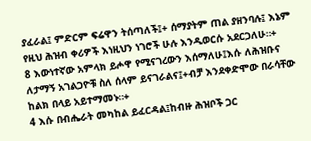ያፈራል፤ ምድርም ፍሬዋን ትሰጣለች፤+ ሰማያትም ጠል ያዘንባሉ፤ እኔም የዚህ ሕዝብ ቀሪዎች እነዚህን ነገሮች ሁሉ እንዲወርሱ አደርጋለሁ።+
8 እውነተኛው አምላክ ይሖዋ የሚናገረውን እሰማለሁ፤እሱ ለሕዝቡና ለታማኝ አገልጋዮቹ ስለ ሰላም ይናገራልና፤+ብቻ እንደቀድሞው በራሳቸው ከልክ በላይ አይተማመኑ።+
4 እሱ በብሔራት መካከል ይፈርዳል፤ከብዙ ሕዝቦች ጋር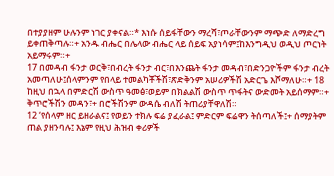በተያያዘም ሁሉንም ነገር ያቀናል።* እነሱ ሰይፋቸውን ማረሻ፣ጦራቸውንም ማጭድ ለማድረግ ይቀጠቅጣሉ።+ አንዱ ብሔር በሌላው ብሔር ላይ ሰይፍ አያነሳም፤ከእንግዲህ ወዲህ ጦርነት አይማሩም።+
17 በመዳብ ፋንታ ወርቅ፣በብረት ፋንታ ብር፣በእንጨት ፋንታ መዳብ፣በድንጋዮችም ፋንታ ብረት አመጣለሁ፤ሰላምንም የበላይ ተመልካቾችሽ፣ጽድቅንም አሠሪዎችሽ አድርጌ እሾማለሁ።+ 18 ከዚህ በኋላ በምድርሽ ውስጥ ዓመፅ፣ወይም በክልልሽ ውስጥ ጥፋትና ውድመት አይሰማም።+ ቅጥሮችሽን መዳን፣+ በሮችሽንም ውዳሴ ብለሽ ትጠሪያቸዋለሽ።
12 ‘የሰላም ዘር ይዘራልና፤ የወይን ተክሉ ፍሬ ያፈራል፤ ምድርም ፍሬዋን ትሰጣለች፤+ ሰማያትም ጠል ያዘንባሉ፤ እኔም የዚህ ሕዝብ ቀሪዎች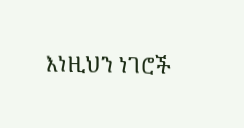እነዚህን ነገሮች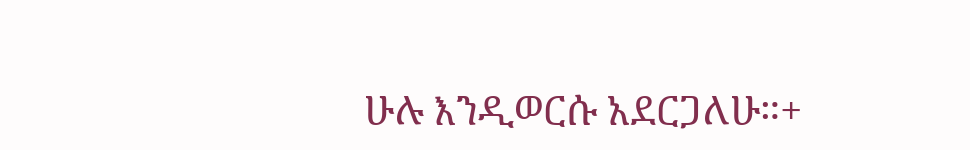ሁሉ እንዲወርሱ አደርጋለሁ።+